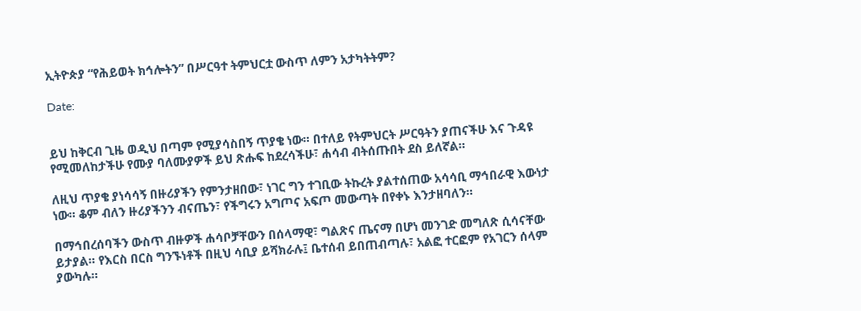ኢትዮጵያ “የሕይወት ክኅሎትን” በሥርዓተ ትምህርቷ ውስጥ ለምን አታካትትም?

Date:


ይህ ከቅርብ ጊዜ ወዲህ በጣም የሚያሳስበኝ ጥያቄ ነው። በተለይ የትምህርት ሥርዓትን ያጠናችሁ እና ጉዳዩ የሚመለከታችሁ የሙያ ባለሙያዎች ይህ ጽሑፍ ከደረሳችሁ፣ ሐሳብ ብትሰጡበት ደስ ይለኛል።

ለዚህ ጥያቄ ያነሳሳኝ በዙሪያችን የምንታዘበው፣ ነገር ግን ተገቢው ትኩረት ያልተሰጠው አሳሳቢ ማኅበራዊ እውነታ ነው። ቆም ብለን ዙሪያችንን ብናጤን፣ የችግሩን አግጦና አፍጦ መውጣት በየቀኑ እንታዘባለን።

በማኅበረሰባችን ውስጥ ብዙዎች ሐሳቦቻቸውን በሰላማዊ፣ ግልጽና ጤናማ በሆነ መንገድ መግለጽ ሲሳናቸው ይታያል። የእርስ በርስ ግንኙነቶች በዚህ ሳቢያ ይሻክራሉ፤ ቤተሰብ ይበጠብጣሉ፣ አልፎ ተርፎም የአገርን ሰላም ያውካሉ።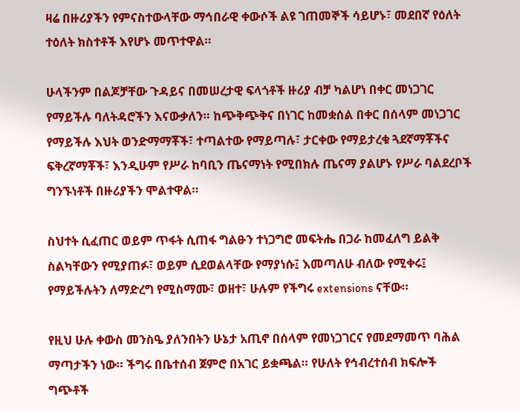ዛሬ በዙሪያችን የምናስተውላቸው ማኅበራዊ ቀውሶች ልዩ ገጠመኞች ሳይሆኑ፣ መደበኛ የዕለት ተዕለት ክስተቶች እየሆኑ መጥተዋል።

ሁላችንም በልጆቻቸው ጉዳይና በመሠረታዊ ፍላጎቶች ዙሪያ ብቻ ካልሆነ በቀር መነጋገር የማይችሉ ባለትዳሮችን እናውቃለን። ከጭቅጭቅና በነገር ከመቋሰል በቀር በሰላም መነጋገር የማይችሉ እህት ወንድማማቾች፣ ተጣልተው የማይጣሉ፣ ታርቀው የማይታረቁ ጓደኛማቾችና ፍቅረኛማቾች፣ እንዲሁም የሥራ ከባቢን ጤናማነት የሚበክሉ ጤናማ ያልሆኑ የሥራ ባልደረቦች ግንኙነቶች በዙሪያችን ሞልተዋል።

ስህተት ሲፈጠር ወይም ጥፋት ሲጠፋ ግልፁን ተነጋግሮ መፍትሔ በጋራ ከመፈለግ ይልቅ ስልካቸውን የሚያጠፉ፣ ወይም ሲደወልላቸው የማያነሱ፤ እመጣለሁ ብለው የሚቀሩ፤ የማይችሉትን ለማድረግ የሚስማሙ፣ ወዘተ፣ ሁሉም የችግሩ extensions ናቸው።

የዚህ ሁሉ ቀውስ መንስዔ ያለንበትን ሁኔታ አጢኖ በሰላም የመነጋገርና የመደማመጥ ባሕል ማጣታችን ነው። ችግሩ በቤተሰብ ጀምሮ በአገር ይቋጫል። የሁለት የኅብረተሰብ ክፍሎች ግጭቶች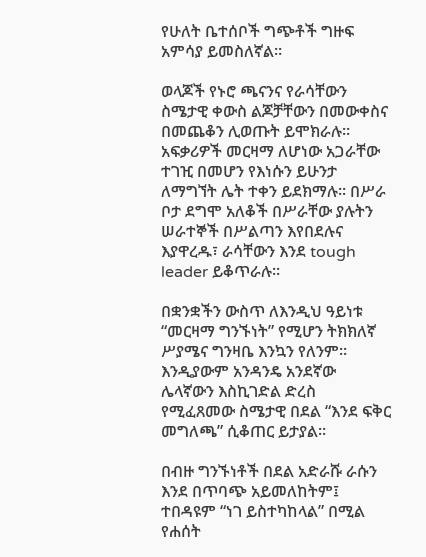የሁለት ቤተሰቦች ግጭቶች ግዙፍ አምሳያ ይመስለኛል።

ወላጆች የኑሮ ጫናንና የራሳቸውን ስሜታዊ ቀውስ ልጆቻቸውን በመውቀስና በመጨቆን ሊወጡት ይሞክራሉ። አፍቃሪዎች መርዛማ ለሆነው አጋራቸው ተገዢ በመሆን የእነሱን ይሁንታ ለማግኘት ሌት ተቀን ይደክማሉ። በሥራ ቦታ ደግሞ አለቆች በሥራቸው ያሉትን ሠራተኞች በሥልጣን እየበደሉና እያዋረዱ፣ ራሳቸውን እንደ tough leader ይቆጥራሉ።

በቋንቋችን ውስጥ ለእንዲህ ዓይነቱ “መርዛማ ግንኙነት” የሚሆን ትክክለኛ ሥያሜና ግንዛቤ እንኳን የለንም። እንዲያውም አንዳንዴ አንደኛው ሌላኛውን እስኪገድል ድረስ የሚፈጸመው ስሜታዊ በደል “እንደ ፍቅር መግለጫ” ሲቆጠር ይታያል።

በብዙ ግንኙነቶች በደል አድራሹ ራሱን እንደ በጥባጭ አይመለከትም፤ ተበዳዩም “ነገ ይስተካከላል” በሚል የሐሰት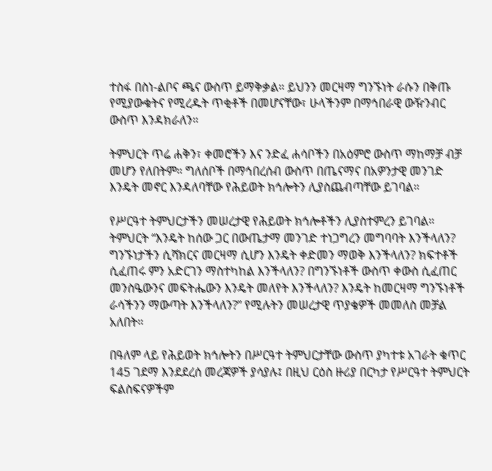ተስፋ በስነ-ልቦና ጫና ውስጥ ይማቅቃል። ይህንን መርዛማ ግንኙነት ራሱን በቅጡ የሚያውቁትና የሚረዱት ጥቂቶች በመሆናቸው፣ ሁላችንም በማኅበራዊ ውዥንብር ውስጥ እንዳክራለን።

ትምህርት ጥሬ ሐቅን፣ ቀመሮችን እና ንድፈ ሐሳቦችን በአዕምሮ ውስጥ ማከማቻ ብቻ መሆን የለበትም። ግለሰቦች በማኅበረሰብ ውስጥ በጤናማና በአዎንታዊ መንገድ እንዴት መኖር እንዳለባቸው የሕይወት ክኅሎትን ሊያስጨብጣቸው ይገባል።

የሥርዓተ ትምህርታችን መሠረታዊ የሕይወት ክኅሎቶችን ሊያስተምረን ይገባል። ትምህርት “እንዴት ከሰው ጋር በውጤታማ መንገድ ተነጋግረን መግባባት እንችላለን? ግንኙነታችን ሲሻክርና መርዛማ ሲሆን እንዴት ቀድመን ማወቅ እንችላለን? ክፍተቶች ሲፈጠሩ ምን አድርገን ማስተካከል እንችላለን? በግንኙነቶች ውስጥ ቀውስ ሲፈጠር መንስዔውንና መፍትሔውን እንዴት መለየት እንችላለን? እንዴት ከመርዛማ ግንኙነቶች ራሳችንን ማውጣት እንችላለን?” የሚሉትን መሠረታዊ ጥያቄዎች መመለስ መቻል አለበት።

በዓለም ላይ የሕይወት ክኅሎትን በሥርዓተ ትምህርታቸው ውስጥ ያካተቱ አገራት ቁጥር 145 ገደማ እንደደረሰ መረጃዎች ያሳያሉ፤ በዚህ ርዕስ ዙሪያ በርካታ የሥርዓተ ትምህርት ፍልስፍናዎችም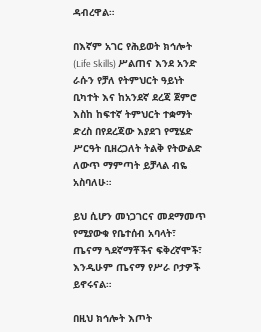ዳብረዋል።

በእኛም አገር የሕይወት ክኅሎት (Life Skills) ሥልጠና እንደ አንድ ራሱን የቻለ የትምህርት ዓይነት ቢካተት እና ከአንደኛ ደረጃ ጀምሮ እስከ ከፍተኛ ትምህርት ተቋማት ድረስ በየደረጃው እያደገ የሚሄድ ሥርዓት ቢዘረጋለት ትልቅ የትውልድ ለውጥ ማምጣት ይቻላል ብዬ አስባለሁ።

ይህ ሲሆን መነጋገርና መደማመጥ የሚያውቁ የቤተሰብ አባላት፣ ጤናማ ጓደኛማቾችና ፍቅረኛሞች፣ እንዲሁም ጤናማ የሥራ ቦታዎች ይኖሩናል።

በዚህ ክኅሎት እጦት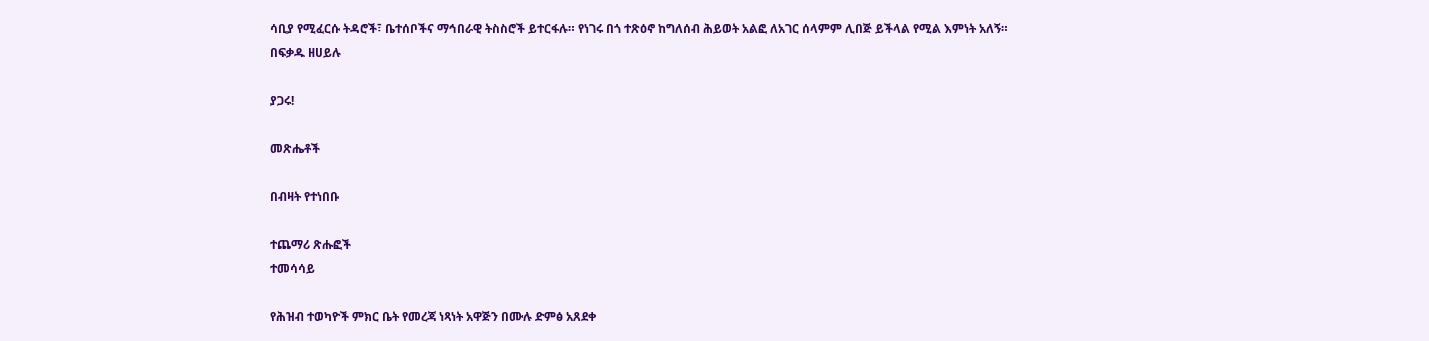ሳቢያ የሚፈርሱ ትዳሮች፣ ቤተሰቦችና ማኅበራዊ ትስስሮች ይተርፋሉ። የነገሩ በጎ ተጽዕኖ ከግለሰብ ሕይወት አልፎ ለአገር ሰላምም ሊበጅ ይችላል የሚል እምነት አለኝ።
በፍቃዱ ዘሀይሉ

ያጋሩ!

መጽሔቶች

በብዛት የተነበቡ

ተጨማሪ ጽሑፎች
ተመሳሳይ

የሕዝብ ተወካዮች ምክር ቤት የመረጃ ነጻነት አዋጅን በሙሉ ድምፅ አጸደቀ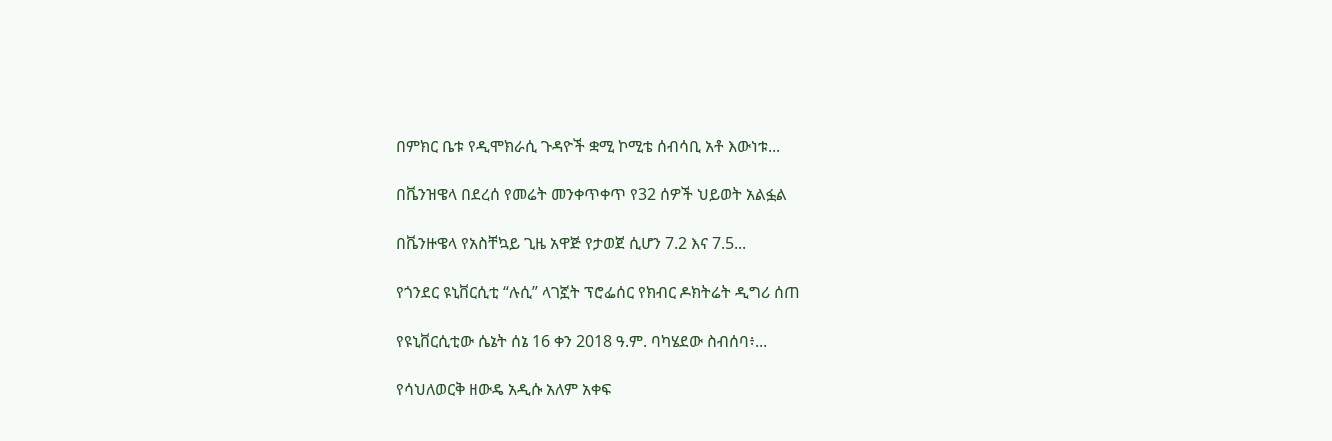በምክር ቤቱ የዲሞክራሲ ጉዳዮች ቋሚ ኮሚቴ ሰብሳቢ አቶ እውነቱ...

በቬንዝዌላ በደረሰ የመሬት መንቀጥቀጥ የ32 ሰዎች ህይወት አልፏል

በቬንዙዌላ የአስቸኳይ ጊዜ አዋጅ የታወጀ ሲሆን 7.2 እና 7.5...

የጎንደር ዩኒቨርሲቲ “ሉሲ” ላገኟት ፕሮፌሰር የክብር ዶክትሬት ዲግሪ ሰጠ

የዩኒቨርሲቲው ሴኔት ሰኔ 16 ቀን 2018 ዓ.ም. ባካሄደው ስብሰባ፥...

የሳህለወርቅ ዘውዴ አዲሱ አለም አቀፍ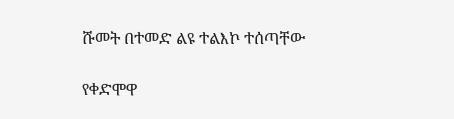ሹመት በተመድ ልዩ ተልእኮ ተሰጣቸው

የቀድሞዋ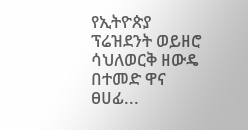የኢትዮጵያ ፕሬዝደንት ወይዘሮ ሳህለወርቅ ዘውዴ በተመድ ዋና ፀሀፊ...